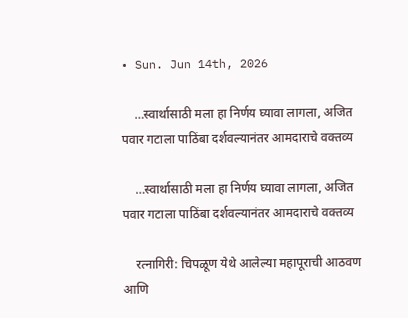• Sun. Jun 14th, 2026

    …स्वार्थासाठी मला हा निर्णय घ्यावा लागला, अजित पवार गटाला पाठिंबा दर्शवल्यानंतर आमदाराचे वक्तव्य

    …स्वार्थासाठी मला हा निर्णय घ्यावा लागला, अजित पवार गटाला पाठिंबा दर्शवल्यानंतर आमदाराचे वक्तव्य

    रत्नागिरी: चिपळूण येथे आलेल्या महापूराची आठवण आणि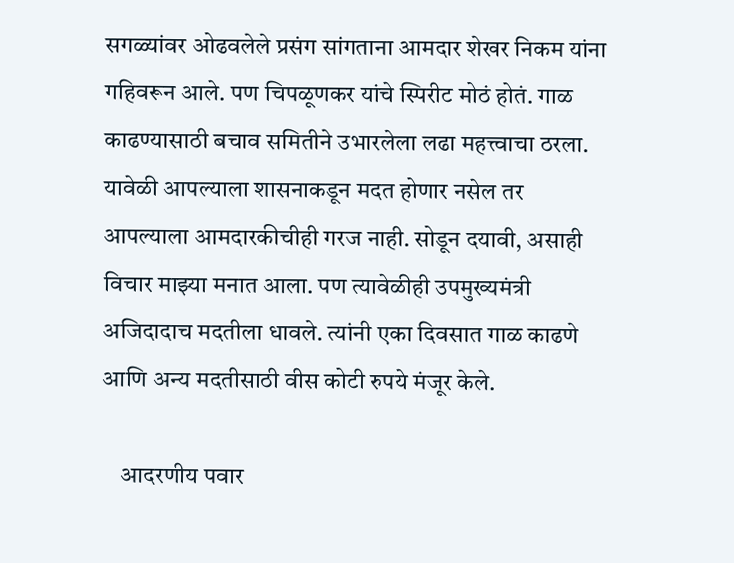सगळ्यांवर ओढवलेले प्रसंग सांगताना आमदार शेखर निकम यांना गहिवरून आले. पण चिपळूणकर यांचे स्पिरीट मोठं होतं. गाळ काढण्यासाठी बचाव समितीने उभारलेला लढा महत्त्वाचा ठरला. यावेळी आपल्याला शासनाकडून मदत होणार नसेल तर आपल्याला आमदारकीचीही गरज नाही. सोडून दयावी, असाही विचार माझ्या मनात आला. पण त्यावेळीही उपमुख्यमंत्री अजिदादाच मदतीला धावले. त्यांनी एका दिवसात गाळ काढणे आणि अन्य मदतीसाठी वीस कोटी रुपये मंजूर केले.

    आदरणीय पवार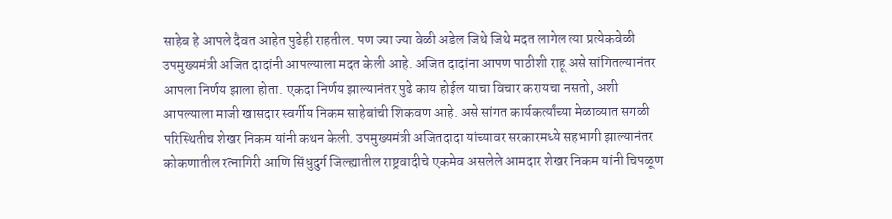साहेब हे आपले दैवत आहेत पुढेही राहतील. पण ज्या ज्या वेळी अडेल जिथे जिथे मदत लागेल त्या प्रत्येकवेळी उपमुख्यमंत्री अजित दादांनी आपल्याला मदत केली आहे. अजित दादांना आपण पाठीशी राहू असे सांगितल्यानंतर आपला निर्णय झाला होता. एकदा निर्णय झाल्यानंतर पुढे काय होईल याचा विचार करायचा नसतो, अशी आपल्याला माजी खासदार स्वर्गीय निकम साहेबांची शिकवण आहे. असे सांगत कार्यकर्त्यांच्या मेळाव्यात सगळी परिस्थितीच शेखर निकम यांनी कथन केली. उपमुख्यमंत्री अजितदादा यांच्यावर सरकारमध्ये सहभागी झाल्यानंतर कोकणातील रत्नागिरी आणि सिंधुदुर्ग जिल्ह्यातील राष्ट्रवादीचे एकमेव असलेले आमदार शेखर निकम यांनी चिपळूण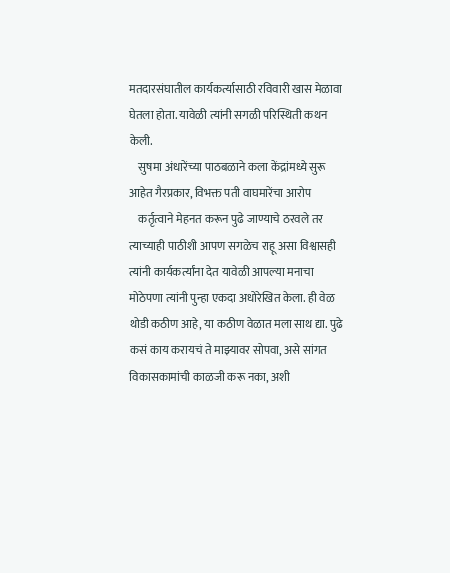मतदारसंघातील कार्यकर्त्यासाठी रविवारी खास मेळावा घेतला होता. यावेळी त्यांनी सगळी परिस्थिती कथन केली.
    सुषमा अंधारेंच्या पाठबळाने कला केंद्रांमध्ये सुरू आहेत गैरप्रकार, विभक्त पती वाघमारेंचा आरोप
    कर्तृत्वाने मेहनत करून पुढे जाण्याचे ठरवले तर त्याच्याही पाठीशी आपण सगळेच राहू असा विश्वासही त्यांनी कार्यकर्त्यांना देत यावेळी आपल्या मनाचा मोठेपणा त्यांनी पुन्हा एकदा अधोरेखित केला. ही वेळ थोडी कठीण आहे, या कठीण वेळात मला साथ द्या. पुढे कसं काय करायचं ते माझ्यावर सोपवा, असे सांगत विकासकामांची काळजी करू नका, अशी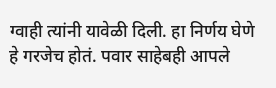ग्वाही त्यांनी यावेळी दिली. हा निर्णय घेणे हे गरजेच होतं. पवार साहेबही आपले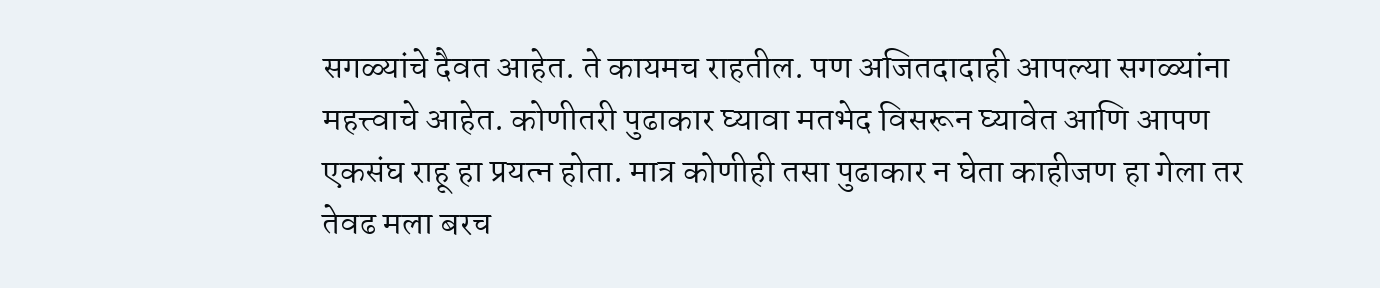सगळ्यांचे दैवत आहेत. ते कायमच राहतील. पण अजितदादाही आपल्या सगळ्यांना महत्त्वाचे आहेत. कोणीतरी पुढाकार घ्यावा मतभेद विसरून घ्यावेत आणि आपण एकसंघ राहू हा प्रयत्न होता. मात्र कोणीही तसा पुढाकार न घेता काहीजण हा गेला तर तेवढ मला बरच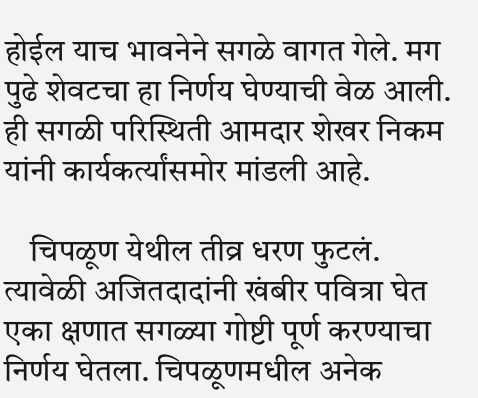होईल याच भावनेने सगळे वागत गेले. मग पुढे शेवटचा हा निर्णय घेण्याची वेळ आली. ही सगळी परिस्थिती आमदार शेखर निकम यांनी कार्यकर्त्यांसमोर मांडली आहे.

    चिपळूण येथील तीव्र धरण फुटलं. त्यावेळी अजितदादांनी खंबीर पवित्रा घेत एका क्षणात सगळ्या गोष्टी पूर्ण करण्याचा निर्णय घेतला. चिपळूणमधील अनेक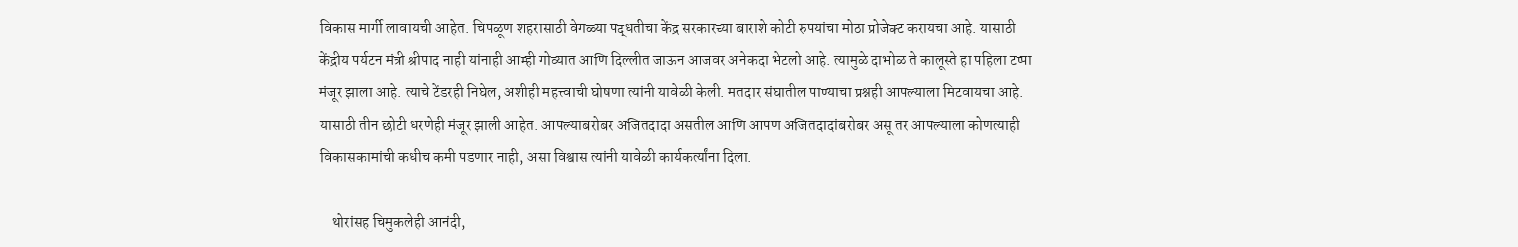विकास मार्गी लावायची आहेत. चिपळूण शहरासाठी वेगळ्या पद्धतीचा केंद्र सरकारच्या बाराशे कोटी रुपयांचा मोठा प्रोजेक्ट करायचा आहे. यासाठी केंद्रीय पर्यटन मंत्री श्रीपाद नाही यांनाही आम्ही गोव्यात आणि दिल्लीत जाऊन आजवर अनेकदा भेटलो आहे. त्यामुळे दाभोळ ते कालूस्ते हा पहिला टप्पा मंजूर झाला आहे. त्याचे टेंडरही निघेल, अशीही महत्त्वाची घोषणा त्यांनी यावेळी केली. मतदार संघातील पाण्याचा प्रश्नही आपल्याला मिटवायचा आहे. यासाठी तीन छोटी धरणेही मंजूर झाली आहेत. आपल्याबरोबर अजितदादा असतील आणि आपण अजितदादांबरोबर असू तर आपल्याला कोणत्याही विकासकामांची कधीच कमी पडणार नाही, असा विश्वास त्यांनी यावेळी कार्यकर्त्यांना दिला.

    थोरांसह चिमुकलेही आनंदी,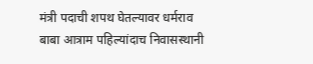मंत्री पदाची शपथ घेतल्यावर धर्मराव बाबा आत्राम पहिल्यांदाच निवासस्थानी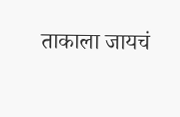ताकाला जायचं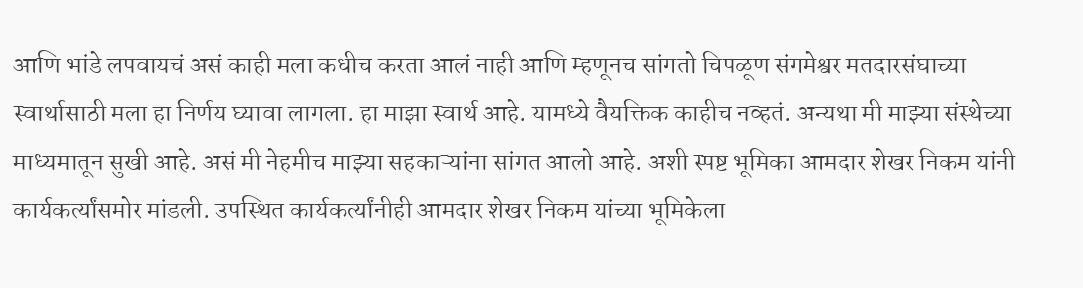आणि भांडे लपवायचं असं काही मला कधीच करता आलं नाही आणि म्हणूनच सांगतो चिपळूण संगमेश्वर मतदारसंघाच्या स्वार्थासाठी मला हा निर्णय घ्यावा लागला. हा माझा स्वार्थ आहे. यामध्ये वैयक्तिक काहीच नव्हतं. अन्यथा मी माझ्या संस्थेच्या माध्यमातून सुखी आहे. असं मी नेहमीच माझ्या सहकाऱ्यांना सांगत आलो आहे. अशी स्पष्ट भूमिका आमदार शेखर निकम यांनी कार्यकर्त्यांसमोर मांडली. उपस्थित कार्यकर्त्यांनीही आमदार शेखर निकम यांच्या भूमिकेला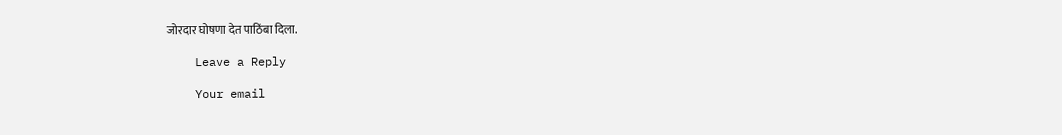जोरदार घोषणा देत पाठिंबा दिला.

    Leave a Reply

    Your email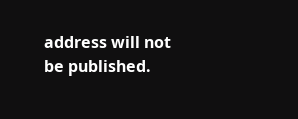address will not be published.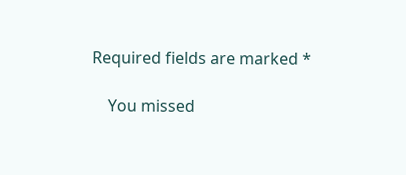Required fields are marked *

    You missed